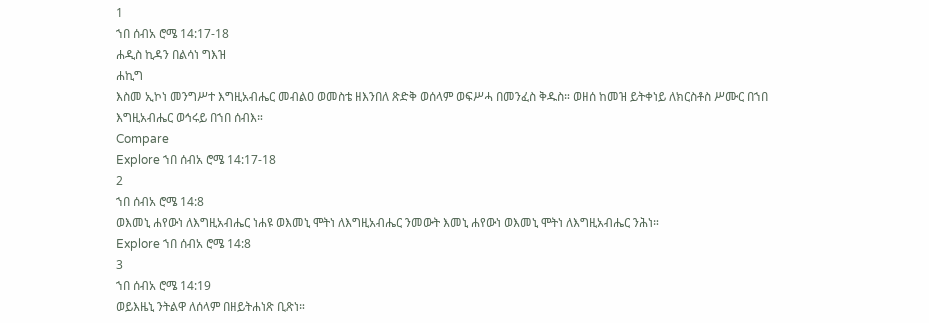1
ኀበ ሰብአ ሮሜ 14:17-18
ሐዲስ ኪዳን በልሳነ ግእዝ
ሐኪግ
እስመ ኢኮነ መንግሥተ እግዚአብሔር መብልዐ ወመስቴ ዘእንበለ ጽድቅ ወሰላም ወፍሥሓ በመንፈስ ቅዱስ። ወዘሰ ከመዝ ይትቀነይ ለክርስቶስ ሥሙር በኀበ እግዚአብሔር ወኅሩይ በኀበ ሰብእ።
Compare
Explore ኀበ ሰብአ ሮሜ 14:17-18
2
ኀበ ሰብአ ሮሜ 14:8
ወእመኒ ሐየውነ ለእግዚአብሔር ነሐዩ ወእመኒ ሞትነ ለእግዚአብሔር ንመውት እመኒ ሐየውነ ወእመኒ ሞትነ ለእግዚአብሔር ንሕነ።
Explore ኀበ ሰብአ ሮሜ 14:8
3
ኀበ ሰብአ ሮሜ 14:19
ወይእዜኒ ንትልዋ ለሰላም በዘይትሐነጽ ቢጽነ።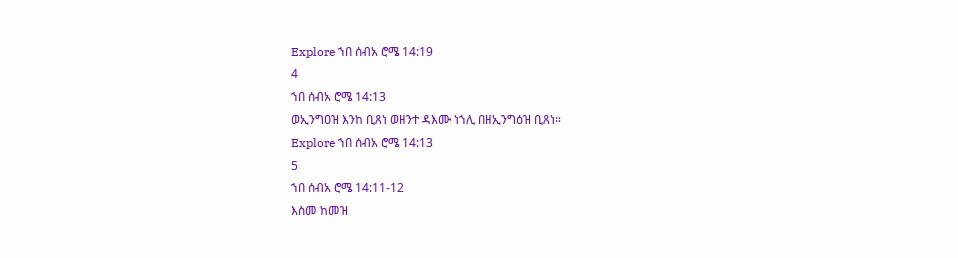Explore ኀበ ሰብአ ሮሜ 14:19
4
ኀበ ሰብአ ሮሜ 14:13
ወኢንግዐዝ እንከ ቢጸነ ወዘንተ ዳእሙ ነኀሊ በዘኢንግዕዝ ቢጸነ።
Explore ኀበ ሰብአ ሮሜ 14:13
5
ኀበ ሰብአ ሮሜ 14:11-12
እስመ ከመዝ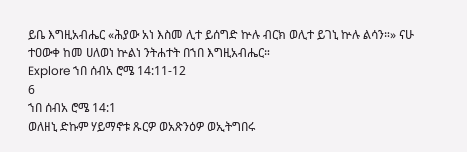ይቤ እግዚአብሔር «ሕያው አነ እስመ ሊተ ይሰግድ ኵሉ ብርክ ወሊተ ይገኒ ኵሉ ልሳን።» ናሁ ተዐውቀ ከመ ሀለወነ ኵልነ ንትሐተት በኀበ እግዚአብሔር።
Explore ኀበ ሰብአ ሮሜ 14:11-12
6
ኀበ ሰብአ ሮሜ 14:1
ወለዘኒ ድኩም ሃይማኖቱ ጹርዎ ወአጽንዕዎ ወኢትግበሩ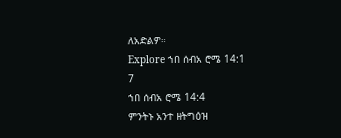ለአድልዎ።
Explore ኀበ ሰብአ ሮሜ 14:1
7
ኀበ ሰብአ ሮሜ 14:4
ምንትኑ አንተ ዘትግዕዝ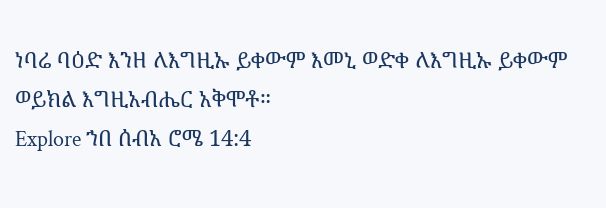ነባሬ ባዕድ እንዘ ለእግዚኡ ይቀውም እመኒ ወድቀ ለእግዚኡ ይቀውም ወይክል እግዚአብሔር አቅሞቶ።
Explore ኀበ ሰብአ ሮሜ 14:4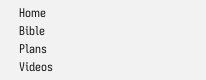Home
Bible
Plans
Videos